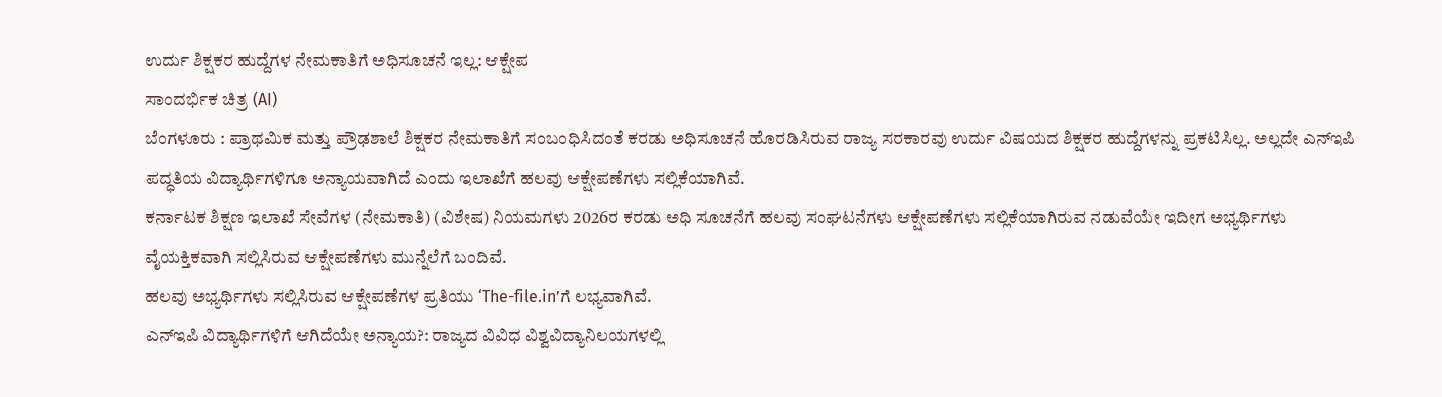ಉರ್ದು ಶಿಕ್ಷಕರ ಹುದ್ದೆಗಳ ನೇಮಕಾತಿಗೆ ಅಧಿಸೂಚನೆ ಇಲ್ಲ: ಆಕ್ಷೇಪ
ಸಾಂದರ್ಭಿಕ ಚಿತ್ರ (AI)
ಬೆಂಗಳೂರು : ಪ್ರಾಥಮಿಕ ಮತ್ತು ಪ್ರೌಢಶಾಲೆ ಶಿಕ್ಷಕರ ನೇಮಕಾತಿಗೆ ಸಂಬಂಧಿಸಿದಂತೆ ಕರಡು ಅಧಿಸೂಚನೆ ಹೊರಡಿಸಿರುವ ರಾಜ್ಯ ಸರಕಾರವು ಉರ್ದು ವಿಷಯದ ಶಿಕ್ಷಕರ ಹುದ್ದೆಗಳನ್ನು ಪ್ರಕಟಿಸಿಲ್ಲ. ಅಲ್ಲದೇ ಎನ್ಇಪಿ ಪದ್ಧತಿಯ ವಿದ್ಯಾರ್ಥಿಗಳಿಗೂ ಅನ್ಯಾಯವಾಗಿದೆ ಎಂದು ಇಲಾಖೆಗೆ ಹಲವು ಆಕ್ಷೇಪಣೆಗಳು ಸಲ್ಲಿಕೆಯಾಗಿವೆ.
ಕರ್ನಾಟಕ ಶಿಕ್ಷಣ ಇಲಾಖೆ ಸೇವೆಗಳ (ನೇಮಕಾತಿ) (ವಿಶೇಷ) ನಿಯಮಗಳು 2026ರ ಕರಡು ಅಧಿ ಸೂಚನೆಗೆ ಹಲವು ಸಂಘಟನೆಗಳು ಆಕ್ಷೇಪಣೆಗಳು ಸಲ್ಲಿಕೆಯಾಗಿರುವ ನಡುವೆಯೇ ಇದೀಗ ಅಭ್ಯರ್ಥಿಗಳು ವೈಯಕ್ತಿಕವಾಗಿ ಸಲ್ಲಿಸಿರುವ ಆಕ್ಷೇಪಣೆಗಳು ಮುನ್ನೆಲೆಗೆ ಬಂದಿವೆ.
ಹಲವು ಅಭ್ಯರ್ಥಿಗಳು ಸಲ್ಲಿಸಿರುವ ಆಕ್ಷೇಪಣೆಗಳ ಪ್ರತಿಯು ‘The-file.in’ಗೆ ಲಭ್ಯವಾಗಿವೆ.
ಎನ್ಇಪಿ ವಿದ್ಯಾರ್ಥಿಗಳಿಗೆ ಆಗಿದೆಯೇ ಅನ್ಯಾಯ?: ರಾಜ್ಯದ ವಿವಿಧ ವಿಶ್ವವಿದ್ಯಾನಿಲಯಗಳಲ್ಲಿ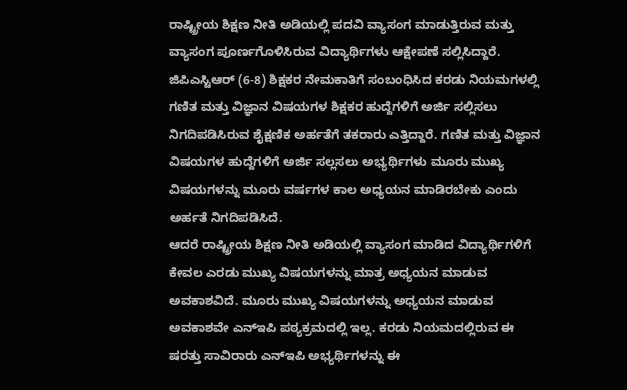ರಾಷ್ಟ್ರೀಯ ಶಿಕ್ಷಣ ನೀತಿ ಅಡಿಯಲ್ಲಿ ಪದವಿ ವ್ಯಾಸಂಗ ಮಾಡುತ್ತಿರುವ ಮತ್ತು ವ್ಯಾಸಂಗ ಪೂರ್ಣಗೊಳಿಸಿರುವ ವಿದ್ಯಾರ್ಥಿಗಳು ಆಕ್ಷೇಪಣೆ ಸಲ್ಲಿಸಿದ್ದಾರೆ. ಜಿಪಿಎಸ್ಟಿಆರ್ (6-8) ಶಿಕ್ಷಕರ ನೇಮಕಾತಿಗೆ ಸಂಬಂಧಿಸಿದ ಕರಡು ನಿಯಮಗಳಲ್ಲಿ ಗಣಿತ ಮತ್ತು ವಿಜ್ಞಾನ ವಿಷಯಗಳ ಶಿಕ್ಷಕರ ಹುದ್ದೆಗಳಿಗೆ ಅರ್ಜಿ ಸಲ್ಲಿಸಲು ನಿಗದಿಪಡಿಸಿರುವ ಶೈಕ್ಷಣಿಕ ಅರ್ಹತೆಗೆ ತಕರಾರು ಎತ್ತಿದ್ದಾರೆ. ಗಣಿತ ಮತ್ತು ವಿಜ್ಞಾನ ವಿಷಯಗಳ ಹುದ್ದೆಗಳಿಗೆ ಅರ್ಜಿ ಸಲ್ಲಸಲು ಅಭ್ಯರ್ಥಿಗಳು ಮೂರು ಮುಖ್ಯ ವಿಷಯಗಳನ್ನು ಮೂರು ವರ್ಷಗಳ ಕಾಲ ಅಧ್ಯಯನ ಮಾಡಿರಬೇಕು ಎಂದು ಅರ್ಹತೆ ನಿಗದಿಪಡಿಸಿದೆ.
ಆದರೆ ರಾಷ್ಟ್ರೀಯ ಶಿಕ್ಷಣ ನೀತಿ ಅಡಿಯಲ್ಲಿ ವ್ಯಾಸಂಗ ಮಾಡಿದ ವಿದ್ಯಾರ್ಥಿಗಳಿಗೆ ಕೇವಲ ಎರಡು ಮುಖ್ಯ ವಿಷಯಗಳನ್ನು ಮಾತ್ರ ಅಧ್ಯಯನ ಮಾಡುವ ಅವಕಾಶವಿದೆ. ಮೂರು ಮುಖ್ಯ ವಿಷಯಗಳನ್ನು ಅಧ್ಯಯನ ಮಾಡುವ ಅವಕಾಶವೇ ಎನ್ಇಪಿ ಪಠ್ಯಕ್ರಮದಲ್ಲಿ ಇಲ್ಲ. ಕರಡು ನಿಯಮದಲ್ಲಿರುವ ಈ ಷರತ್ತು ಸಾವಿರಾರು ಎನ್ಇಪಿ ಅಭ್ಯರ್ಥಿಗಳನ್ನು ಈ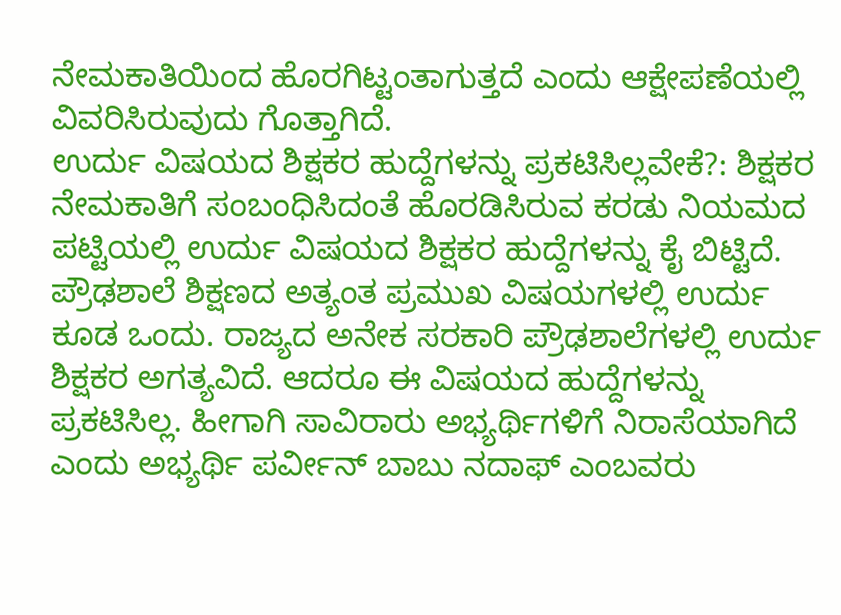ನೇಮಕಾತಿಯಿಂದ ಹೊರಗಿಟ್ಟಂತಾಗುತ್ತದೆ ಎಂದು ಆಕ್ಷೇಪಣೆಯಲ್ಲಿ ವಿವರಿಸಿರುವುದು ಗೊತ್ತಾಗಿದೆ.
ಉರ್ದು ವಿಷಯದ ಶಿಕ್ಷಕರ ಹುದ್ದೆಗಳನ್ನು ಪ್ರಕಟಿಸಿಲ್ಲವೇಕೆ?: ಶಿಕ್ಷಕರ ನೇಮಕಾತಿಗೆ ಸಂಬಂಧಿಸಿದಂತೆ ಹೊರಡಿಸಿರುವ ಕರಡು ನಿಯಮದ ಪಟ್ಟಿಯಲ್ಲಿ ಉರ್ದು ವಿಷಯದ ಶಿಕ್ಷಕರ ಹುದ್ದೆಗಳನ್ನು ಕೈ ಬಿಟ್ಟಿದೆ. ಪ್ರೌಢಶಾಲೆ ಶಿಕ್ಷಣದ ಅತ್ಯಂತ ಪ್ರಮುಖ ವಿಷಯಗಳಲ್ಲಿ ಉರ್ದು ಕೂಡ ಒಂದು. ರಾಜ್ಯದ ಅನೇಕ ಸರಕಾರಿ ಪ್ರೌಢಶಾಲೆಗಳಲ್ಲಿ ಉರ್ದು ಶಿಕ್ಷಕರ ಅಗತ್ಯವಿದೆ. ಆದರೂ ಈ ವಿಷಯದ ಹುದ್ದೆಗಳನ್ನು ಪ್ರಕಟಿಸಿಲ್ಲ. ಹೀಗಾಗಿ ಸಾವಿರಾರು ಅಭ್ಯರ್ಥಿಗಳಿಗೆ ನಿರಾಸೆಯಾಗಿದೆ ಎಂದು ಅಭ್ಯರ್ಥಿ ಪರ್ವೀನ್ ಬಾಬು ನದಾಫ್ ಎಂಬವರು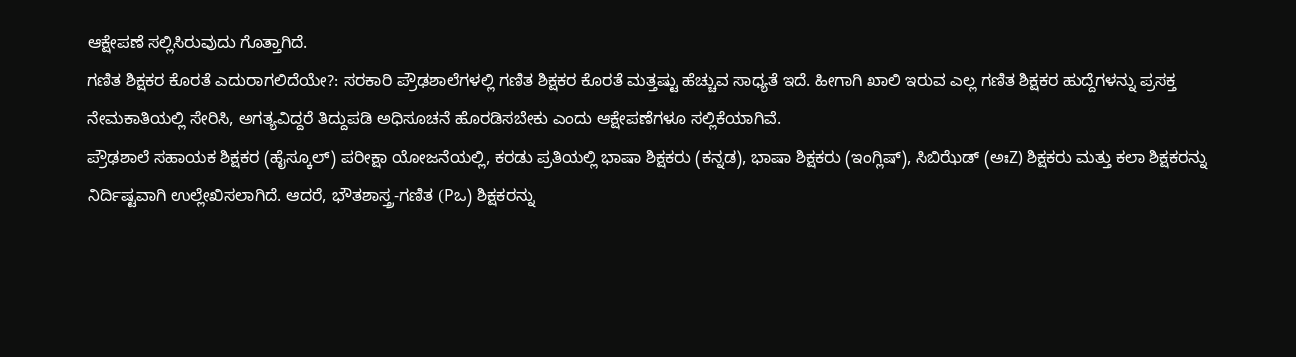ಆಕ್ಷೇಪಣೆ ಸಲ್ಲಿಸಿರುವುದು ಗೊತ್ತಾಗಿದೆ.
ಗಣಿತ ಶಿಕ್ಷಕರ ಕೊರತೆ ಎದುರಾಗಲಿದೆಯೇ?: ಸರಕಾರಿ ಪ್ರೌಢಶಾಲೆಗಳಲ್ಲಿ ಗಣಿತ ಶಿಕ್ಷಕರ ಕೊರತೆ ಮತ್ತಷ್ಟು ಹೆಚ್ಚುವ ಸಾಧ್ಯತೆ ಇದೆ. ಹೀಗಾಗಿ ಖಾಲಿ ಇರುವ ಎಲ್ಲ ಗಣಿತ ಶಿಕ್ಷಕರ ಹುದ್ದೆಗಳನ್ನು ಪ್ರಸಕ್ತ ನೇಮಕಾತಿಯಲ್ಲಿ ಸೇರಿಸಿ, ಅಗತ್ಯವಿದ್ದರೆ ತಿದ್ದುಪಡಿ ಅಧಿಸೂಚನೆ ಹೊರಡಿಸಬೇಕು ಎಂದು ಆಕ್ಷೇಪಣೆಗಳೂ ಸಲ್ಲಿಕೆಯಾಗಿವೆ.
ಪ್ರೌಢಶಾಲೆ ಸಹಾಯಕ ಶಿಕ್ಷಕರ (ಹೈಸ್ಕೂಲ್) ಪರೀಕ್ಷಾ ಯೋಜನೆಯಲ್ಲಿ, ಕರಡು ಪ್ರತಿಯಲ್ಲಿ ಭಾಷಾ ಶಿಕ್ಷಕರು (ಕನ್ನಡ), ಭಾಷಾ ಶಿಕ್ಷಕರು (ಇಂಗ್ಲಿಷ್), ಸಿಬಿಝೆಡ್ (ಅಃZ) ಶಿಕ್ಷಕರು ಮತ್ತು ಕಲಾ ಶಿಕ್ಷಕರನ್ನು ನಿರ್ದಿಷ್ಟವಾಗಿ ಉಲ್ಲೇಖಿಸಲಾಗಿದೆ. ಆದರೆ, ಭೌತಶಾಸ್ತ್ರ-ಗಣಿತ (Pಒ) ಶಿಕ್ಷಕರನ್ನು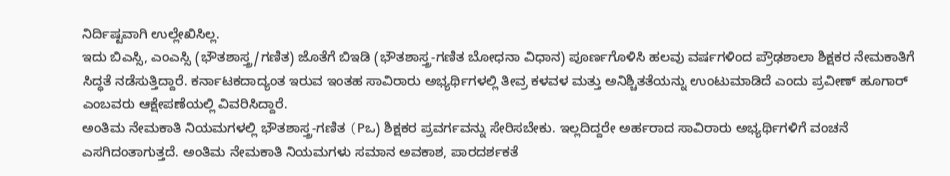ನಿರ್ದಿಷ್ಟವಾಗಿ ಉಲ್ಲೇಖಿಸಿಲ್ಲ.
ಇದು ಬಿಎಸ್ಸಿ, ಎಂಎಸ್ಸಿ (ಭೌತಶಾಸ್ತ್ರ/ಗಣಿತ) ಜೊತೆಗೆ ಬಿಇಡಿ (ಭೌತಶಾಸ್ತ್ರ-ಗಣಿತ ಬೋಧನಾ ವಿಧಾನ) ಪೂರ್ಣಗೊಳಿಸಿ ಹಲವು ವರ್ಷಗಳಿಂದ ಪ್ರೌಢಶಾಲಾ ಶಿಕ್ಷಕರ ನೇಮಕಾತಿಗೆ ಸಿದ್ಧತೆ ನಡೆಸುತ್ತಿದ್ದಾರೆ. ಕರ್ನಾಟಕದಾದ್ಯಂತ ಇರುವ ಇಂತಹ ಸಾವಿರಾರು ಅಭ್ಯರ್ಥಿಗಳಲ್ಲಿ ತೀವ್ರ ಕಳವಳ ಮತ್ತು ಅನಿಶ್ಚಿತತೆಯನ್ನು ಉಂಟುಮಾಡಿದೆ ಎಂದು ಪ್ರವೀಣ್ ಹೂಗಾರ್ ಎಂಬವರು ಆಕ್ಷೇಪಣೆಯಲ್ಲಿ ವಿವರಿಸಿದ್ದಾರೆ.
ಅಂತಿಮ ನೇಮಕಾತಿ ನಿಯಮಗಳಲ್ಲಿ ಭೌತಶಾಸ್ತ್ರ-ಗಣಿತ (Pಒ) ಶಿಕ್ಷಕರ ಪ್ರವರ್ಗವನ್ನು ಸೇರಿಸಬೇಕು. ಇಲ್ಲದಿದ್ದರೇ ಅರ್ಹರಾದ ಸಾವಿರಾರು ಅಭ್ಯರ್ಥಿಗಳಿಗೆ ವಂಚನೆ ಎಸಗಿದಂತಾಗುತ್ತದೆ. ಅಂತಿಮ ನೇಮಕಾತಿ ನಿಯಮಗಳು ಸಮಾನ ಅವಕಾಶ, ಪಾರದರ್ಶಕತೆ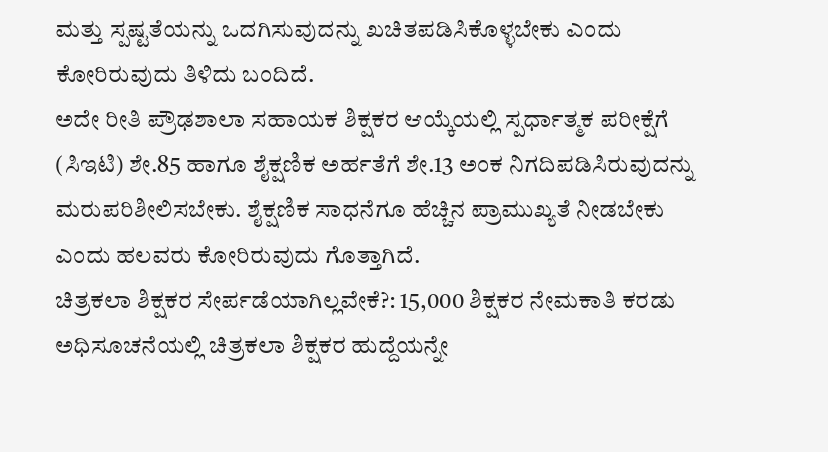ಮತ್ತು ಸ್ಪಷ್ಟತೆಯನ್ನು ಒದಗಿಸುವುದನ್ನು ಖಚಿತಪಡಿಸಿಕೊಳ್ಳಬೇಕು ಎಂದು ಕೋರಿರುವುದು ತಿಳಿದು ಬಂದಿದೆ.
ಅದೇ ರೀತಿ ಪ್ರೌಢಶಾಲಾ ಸಹಾಯಕ ಶಿಕ್ಷಕರ ಆಯ್ಕೆಯಲ್ಲಿ ಸ್ಪರ್ಧಾತ್ಮಕ ಪರೀಕ್ಷೆಗೆ (ಸಿಇಟಿ) ಶೇ.85 ಹಾಗೂ ಶೈಕ್ಷಣಿಕ ಅರ್ಹತೆಗೆ ಶೇ.13 ಅಂಕ ನಿಗದಿಪಡಿಸಿರುವುದನ್ನು ಮರುಪರಿಶೀಲಿಸಬೇಕು. ಶೈಕ್ಷಣಿಕ ಸಾಧನೆಗೂ ಹೆಚ್ಚಿನ ಪ್ರಾಮುಖ್ಯತೆ ನೀಡಬೇಕು ಎಂದು ಹಲವರು ಕೋರಿರುವುದು ಗೊತ್ತಾಗಿದೆ.
ಚಿತ್ರಕಲಾ ಶಿಕ್ಷಕರ ಸೇರ್ಪಡೆಯಾಗಿಲ್ಲವೇಕೆ?: 15,000 ಶಿಕ್ಷಕರ ನೇಮಕಾತಿ ಕರಡು ಅಧಿಸೂಚನೆಯಲ್ಲಿ ಚಿತ್ರಕಲಾ ಶಿಕ್ಷಕರ ಹುದ್ದೆಯನ್ನೇ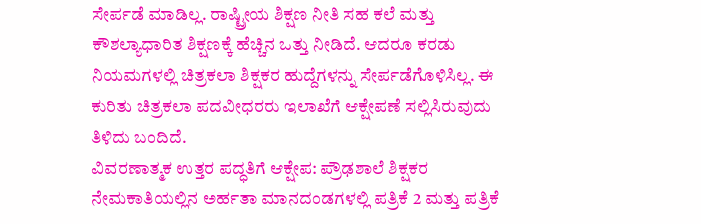ಸೇರ್ಪಡೆ ಮಾಡಿಲ್ಲ. ರಾಷ್ಟ್ರೀಯ ಶಿಕ್ಷಣ ನೀತಿ ಸಹ ಕಲೆ ಮತ್ತು ಕೌಶಲ್ಯಾಧಾರಿತ ಶಿಕ್ಷಣಕ್ಕೆ ಹೆಚ್ಚಿನ ಒತ್ತು ನೀಡಿದೆ. ಆದರೂ ಕರಡು ನಿಯಮಗಳಲ್ಲಿ ಚಿತ್ರಕಲಾ ಶಿಕ್ಷಕರ ಹುದ್ದೆಗಳನ್ನು ಸೇರ್ಪಡೆಗೊಳಿಸಿಲ್ಲ. ಈ ಕುರಿತು ಚಿತ್ರಕಲಾ ಪದವೀಧರರು ಇಲಾಖೆಗೆ ಆಕ್ಷೇಪಣೆ ಸಲ್ಲಿಸಿರುವುದು ತಿಳಿದು ಬಂದಿದೆ.
ವಿವರಣಾತ್ಮಕ ಉತ್ತರ ಪದ್ಧತಿಗೆ ಆಕ್ಷೇಪ: ಪ್ರೌಢಶಾಲೆ ಶಿಕ್ಷಕರ ನೇಮಕಾತಿಯಲ್ಲಿನ ಅರ್ಹತಾ ಮಾನದಂಡಗಳಲ್ಲಿ ಪತ್ರಿಕೆ 2 ಮತ್ತು ಪತ್ರಿಕೆ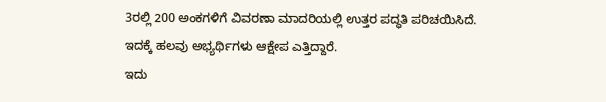3ರಲ್ಲಿ 200 ಅಂಕಗಳಿಗೆ ವಿವರಣಾ ಮಾದರಿಯಲ್ಲಿ ಉತ್ತರ ಪದ್ಧತಿ ಪರಿಚಯಿಸಿದೆ. ಇದಕ್ಕೆ ಹಲವು ಅಭ್ಯರ್ಥಿಗಳು ಆಕ್ಷೇಪ ಎತ್ತಿದ್ದಾರೆ.
ಇದು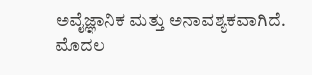ಅವೈಜ್ಞಾನಿಕ ಮತ್ತು ಅನಾವಶ್ಯಕವಾಗಿದೆ. ಮೊದಲ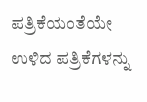ಪತ್ರಿಕೆಯಂತೆಯೇ ಉಳಿದ ಪತ್ರಿಕೆಗಳನ್ನು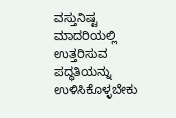ವಸ್ತುನಿಷ್ಟ ಮಾದರಿಯಲ್ಲಿ ಉತ್ತರಿಸುವ ಪದ್ಧತಿಯನ್ನು ಉಳಿಸಿಕೊಳ್ಳಬೇಕು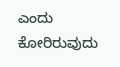ಎಂದು ಕೋರಿರುವುದು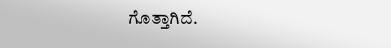ಗೊತ್ತಾಗಿದೆ.